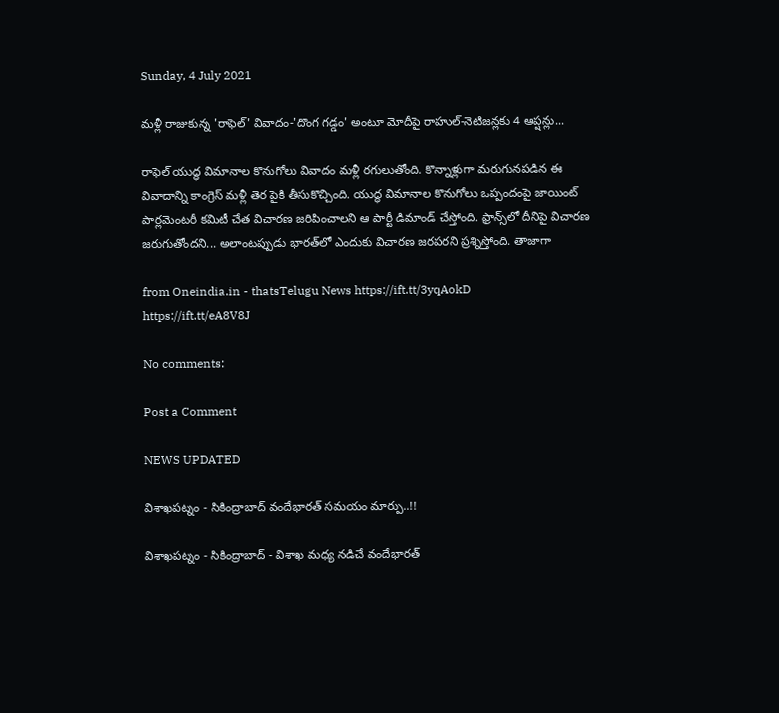Sunday, 4 July 2021

మళ్లీ రాజుకున్న 'రాఫెల్' వివాదం-'దొంగ గడ్డం' అంటూ మోదీపై రాహుల్-నెటిజన్లకు 4 ఆప్షన్లు...

రాఫెల్ యుద్ధ విమానాల కొనుగోలు వివాదం మళ్లీ రగులుతోంది. కొన్నాళ్లుగా మరుగునపడిన ఈ వివాదాన్ని కాంగ్రెస్ మళ్లీ తెర పైకి తీసుకొచ్చింది. యుద్ధ విమానాల కొనుగోలు ఒప్పందంపై జాయింట్ పార్లమెంటరీ కమిటీ చేత విచారణ జరిపించాలని ఆ పార్టీ డిమాండ్ చేస్తోంది. ఫ్రాన్స్‌లో దీనిపై విచారణ జరుగుతోందని... అలాంటప్పుడు భారత్‌లో ఎందుకు విచారణ జరపరని ప్రశ్నిస్తోంది. తాజాగా

from Oneindia.in - thatsTelugu News https://ift.tt/3yqAokD
https://ift.tt/eA8V8J

No comments:

Post a Comment

NEWS UPDATED

విశాఖపట్నం - సికింద్రాబాద్ వందేభారత్ సమయం మార్పు..!!

విశాఖపట్నం - సికింద్రాబాద్ - విశాఖ మధ్య నడిచే వందేభారత్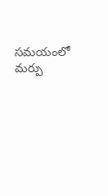సమయంలో మర్పు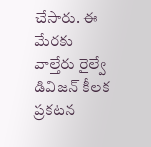చేసారు. ఈ మేరకు వాల్తేరు రైల్వే డివిజన్ కీలక ప్రకటన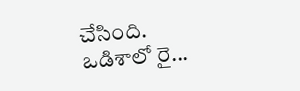చేసింది. ఒడిశాలో రై...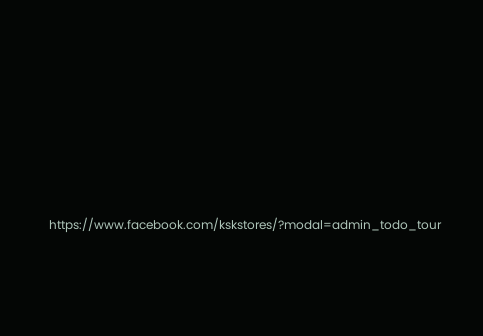https://www.facebook.com/kskstores/?modal=admin_todo_tour